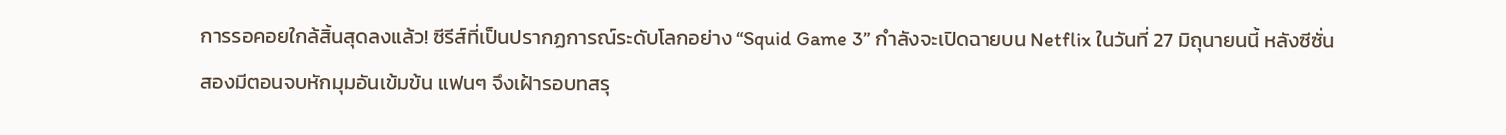การรอคอยใกล้สิ้นสุดลงแล้ว! ซีรีส์ที่เป็นปรากฏการณ์ระดับโลกอย่าง “Squid Game 3” กำลังจะเปิดฉายบน Netflix ในวันที่ 27 มิถุนายนนี้ หลังซีซั่นสองมีตอนจบหักมุมอันเข้มข้น แฟนๆ จึงเฝ้ารอบทสรุ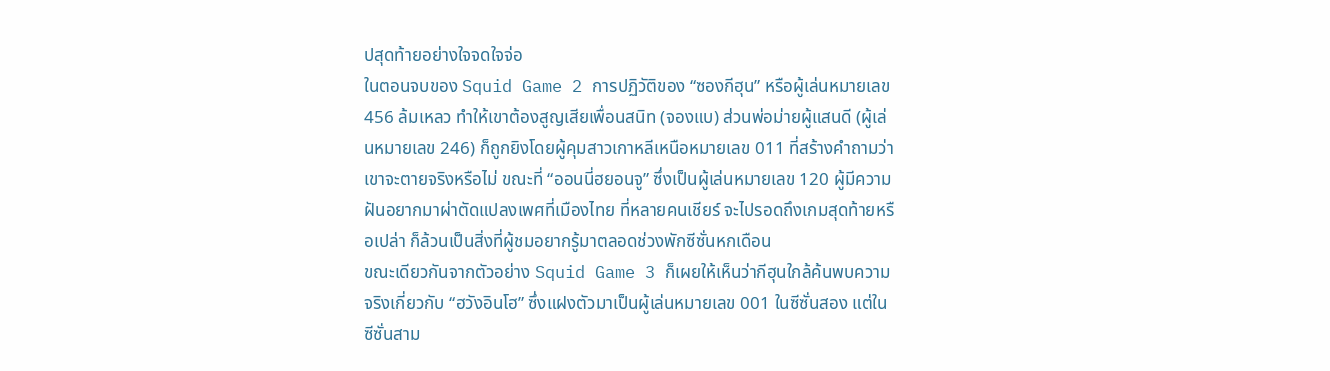ปสุดท้ายอย่างใจจดใจจ่อ
ในตอนจบของ Squid Game 2 การปฏิวัติของ “ซองกีฮุน” หรือผู้เล่นหมายเลข 456 ล้มเหลว ทำให้เขาต้องสูญเสียเพื่อนสนิท (จองแบ) ส่วนพ่อม่ายผู้แสนดี (ผู้เล่นหมายเลข 246) ก็ถูกยิงโดยผู้คุมสาวเกาหลีเหนือหมายเลข 011 ที่สร้างคำถามว่าเขาจะตายจริงหรือไม่ ขณะที่ “ออนนี่ฮยอนจู” ซึ่งเป็นผู้เล่นหมายเลข 120 ผู้มีความฝันอยากมาผ่าตัดแปลงเพศที่เมืองไทย ที่หลายคนเชียร์ จะไปรอดถึงเกมสุดท้ายหรือเปล่า ก็ล้วนเป็นสิ่งที่ผู้ชมอยากรู้มาตลอดช่วงพักซีซั่นหกเดือน
ขณะเดียวกันจากตัวอย่าง Squid Game 3 ก็เผยให้เห็นว่ากีฮุนใกล้ค้นพบความจริงเกี่ยวกับ “ฮวังอินโฮ” ซึ่งแฝงตัวมาเป็นผู้เล่นหมายเลข 001 ในซีซั่นสอง แต่ในซีซั่นสาม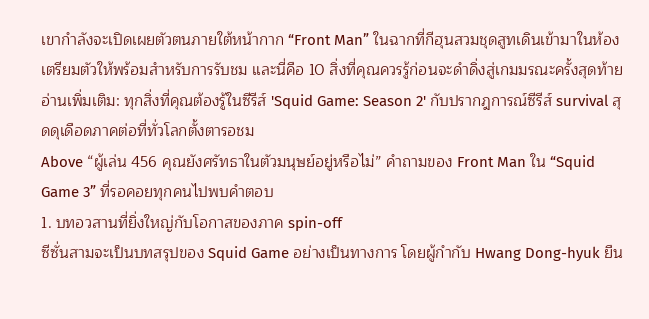เขากำลังจะเปิดเผยตัวตนภายใต้หน้ากาก “Front Man” ในฉากที่กีฮุนสวมชุดสูทเดินเข้ามาในห้อง
เตรียมตัวให้พร้อมสำหรับการรับชม และนี่คือ 10 สิ่งที่คุณควรรู้ก่อนจะดำดิ่งสู่เกมมรณะครั้งสุดท้าย
อ่านเพิ่มเติม: ทุกสิ่งที่คุณต้องรู้ในซีรีส์ 'Squid Game: Season 2' กับปรากฎการณ์ซีรีส์ survival สุดดุเดือดภาคต่อที่ทั่วโลกตั้งตารอชม
Above “ผู้เล่น 456 คุณยังศรัทธาในตัวมนุษย์อยู่หรือไม่” คำถามของ Front Man ใน “Squid Game 3” ที่รอคอยทุกคนไปพบคำตอบ
1. บทอวสานที่ยิ่งใหญ่กับโอกาสของภาค spin-off
ซีซั่นสามจะเป็นบทสรุปของ Squid Game อย่างเป็นทางการ โดยผู้กำกับ Hwang Dong-hyuk ยืน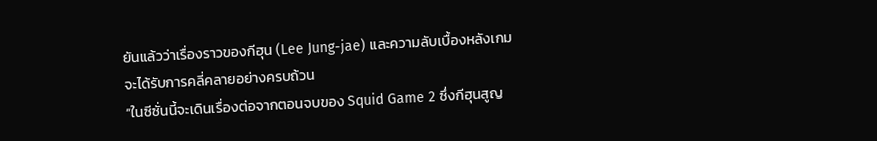ยันแล้วว่าเรื่องราวของกีฮุน (Lee Jung-jae) และความลับเบื้องหลังเกมจะได้รับการคลี่คลายอย่างครบถ้วน
“ในซีซั่นนี้จะเดินเรื่องต่อจากตอนจบของ Squid Game 2 ซึ่งกีฮุนสูญ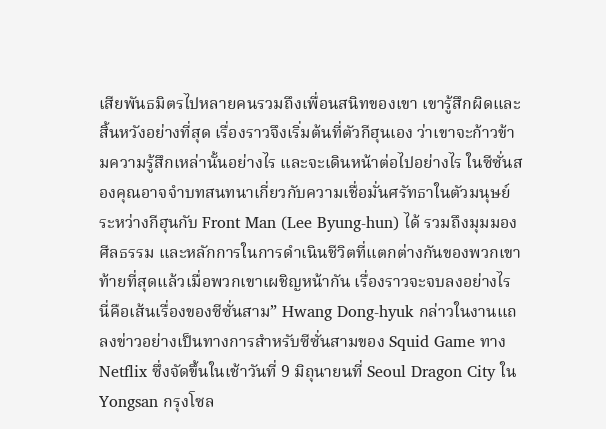เสียพันธมิตรไปหลายคนรวมถึงเพื่อนสนิทของเขา เขารู้สึกผิดและสิ้นหวังอย่างที่สุด เรื่องราวจึงเริ่มต้นที่ตัวกีฮุนเอง ว่าเขาจะก้าวข้ามความรู้สึกเหล่านั้นอย่างไร และจะเดินหน้าต่อไปอย่างไร ในซีซั่นสองคุณอาจจำบทสนทนาเกี่ยวกับความเชื่อมั่นศรัทธาในตัวมนุษย์ระหว่างกีฮุนกับ Front Man (Lee Byung-hun) ได้ รวมถึงมุมมอง ศีลธรรม และหลักการในการดำเนินชีวิตที่แตกต่างกันของพวกเขา ท้ายที่สุดแล้วเมื่อพวกเขาเผชิญหน้ากัน เรื่องราวจะจบลงอย่างไร นี่คือเส้นเรื่องของซีซั่นสาม” Hwang Dong-hyuk กล่าวในงานแถลงข่าวอย่างเป็นทางการสำหรับซีซั่นสามของ Squid Game ทาง Netflix ซึ่งจัดขึ้นในเช้าวันที่ 9 มิถุนายนที่ Seoul Dragon City ใน Yongsan กรุงโซล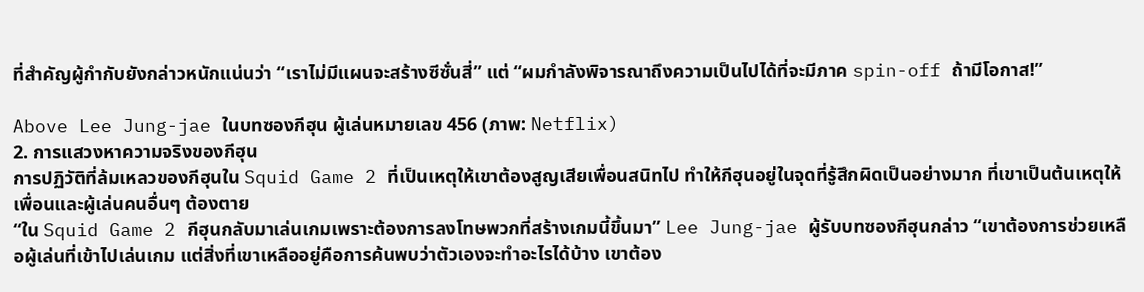ที่สำคัญผู้กำกับยังกล่าวหนักแน่นว่า “เราไม่มีแผนจะสร้างซีซั่นสี่” แต่ “ผมกำลังพิจารณาถึงความเป็นไปได้ที่จะมีภาค spin-off ถ้ามีโอกาส!”

Above Lee Jung-jae ในบทซองกีฮุน ผู้เล่นหมายเลข 456 (ภาพ: Netflix)
2. การแสวงหาความจริงของกีฮุน
การปฏิวัติที่ล้มเหลวของกีฮุนใน Squid Game 2 ที่เป็นเหตุให้เขาต้องสูญเสียเพื่อนสนิทไป ทำให้กีฮุนอยู่ในจุดที่รู้สึกผิดเป็นอย่างมาก ที่เขาเป็นต้นเหตุให้เพื่อนและผู้เล่นคนอื่นๆ ต้องตาย
“ใน Squid Game 2 กีฮุนกลับมาเล่นเกมเพราะต้องการลงโทษพวกที่สร้างเกมนี้ขึ้นมา” Lee Jung-jae ผู้รับบทซองกีฮุนกล่าว “เขาต้องการช่วยเหลือผู้เล่นที่เข้าไปเล่นเกม แต่สิ่งที่เขาเหลืออยู่คือการค้นพบว่าตัวเองจะทำอะไรได้บ้าง เขาต้อง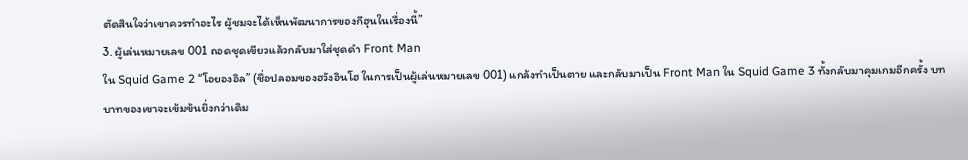ตัดสินใจว่าเขาควรทำอะไร ผู้ชมจะได้เห็นพัฒนาการของกีฮุนในเรื่องนี้”
3. ผู้เล่นหมายเลข 001 ถอดชุดเขียวแล้วกลับมาใส่ชุดดำ Front Man
ใน Squid Game 2 “โอยองอิล” (ชื่อปลอมของฮวังอินโฮ ในการเป็นผู้เล่นหมายเลข 001) แกล้งทำเป็นตาย และกลับมาเป็น Front Man ใน Squid Game 3 ทั้งกลับมาคุมเกมอีกครั้ง บทบาทของเขาจะเข้มข้นยิ่งกว่าเดิม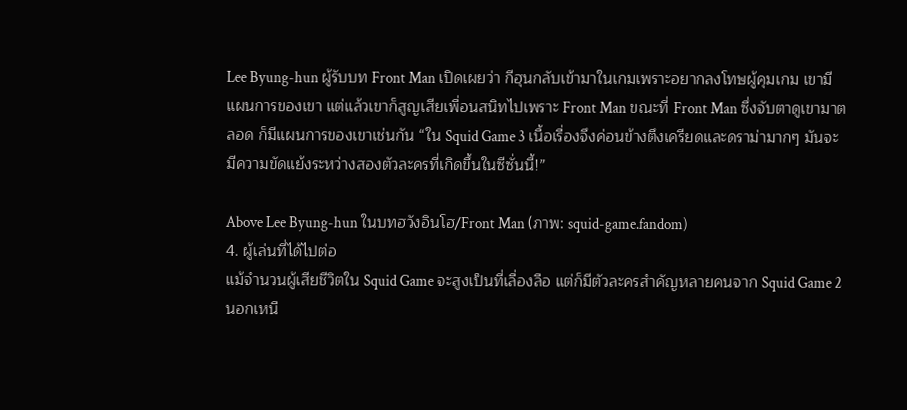Lee Byung-hun ผู้รับบท Front Man เปิดเผยว่า กีฮุนกลับเข้ามาในเกมเพราะอยากลงโทษผู้คุมเกม เขามีแผนการของเขา แต่แล้วเขาก็สูญเสียเพื่อนสนิทไปเพราะ Front Man ขณะที่ Front Man ซึ่งจับตาดูเขามาตลอด ก็มีแผนการของเขาเช่นกัน “ใน Squid Game 3 เนื้อเรื่องจึงค่อนข้างตึงเครียดและดราม่ามากๆ มันจะมีความขัดแย้งระหว่างสองตัวละครที่เกิดขึ้นในซีซั่นนี้!”

Above Lee Byung-hun ในบทฮวังอินโฮ/Front Man (ภาพ: squid-game.fandom)
4. ผู้เล่นที่ได้ไปต่อ
แม้จำนวนผู้เสียชีวิตใน Squid Game จะสูงเป็นที่เลื่องลือ แต่ก็มีตัวละครสำคัญหลายคนจาก Squid Game 2 นอกเหนื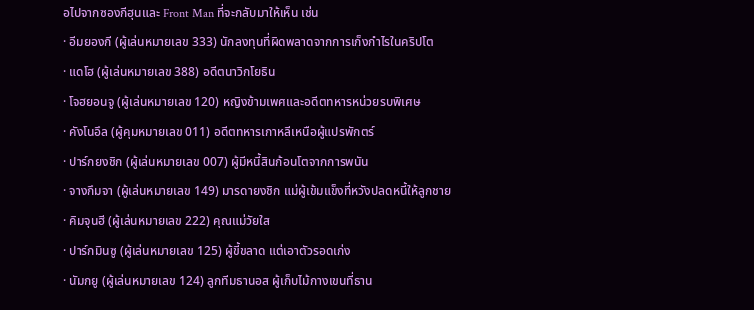อไปจากซองกีฮุนและ Front Man ที่จะกลับมาให้เห็น เช่น
· อีมยองกี (ผู้เล่นหมายเลข 333) นักลงทุนที่ผิดพลาดจากการเก็งกำไรในคริปโต
· แดโฮ (ผู้เล่นหมายเลข 388) อดีตนาวิกโยธิน
· โจฮยอนจู (ผู้เล่นหมายเลข 120) หญิงข้ามเพศและอดีตทหารหน่วยรบพิเศษ
· คังโนอึล (ผู้คุมหมายเลข 011) อดีตทหารเกาหลีเหนือผู้แปรพักตร์
· ปาร์กยงชิก (ผู้เล่นหมายเลข 007) ผู้มีหนี้สินก้อนโตจากการพนัน
· จางกึมจา (ผู้เล่นหมายเลข 149) มารดายงชิก แม่ผู้เข้มแข็งที่หวังปลดหนี้ให้ลูกชาย
· คิมจุนฮี (ผู้เล่นหมายเลข 222) คุณแม่วัยใส
· ปาร์กมินซู (ผู้เล่นหมายเลข 125) ผู้ขี้ขลาด แต่เอาตัวรอดเก่ง
· นัมกยู (ผู้เล่นหมายเลข 124) ลูกทีมธานอส ผู้เก็บไม้กางเขนที่ธาน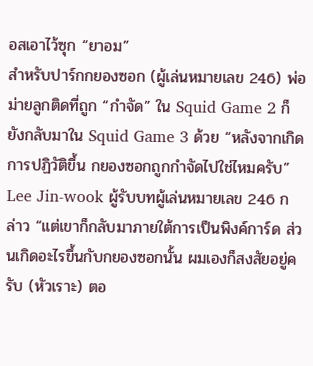อสเอาไว้ซุก “ยาอม”
สำหรับปาร์กกยองซอก (ผู้เล่นหมายเลข 246) พ่อม่ายลูกติดที่ถูก “กำจัด” ใน Squid Game 2 ก็ยังกลับมาใน Squid Game 3 ด้วย “หลังจากเกิดการปฏิวัติขึ้น กยองซอกถูกกำจัดไปใช่ไหมครับ” Lee Jin-wook ผู้รับบทผู้เล่นหมายเลข 246 กล่าว “แต่เขาก็กลับมาภายใต้การเป็นพิงค์การ์ด ส่วนเกิดอะไรขึ้นกับกยองซอกนั้น ผมเองก็สงสัยอยู่ครับ (หัวเราะ) ตอ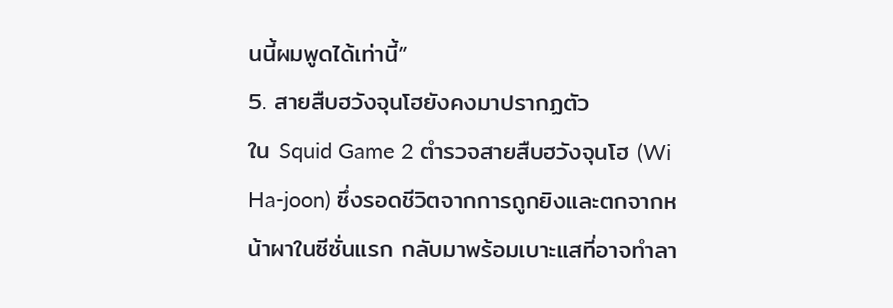นนี้ผมพูดได้เท่านี้”
5. สายสืบฮวังจุนโฮยังคงมาปรากฏตัว
ใน Squid Game 2 ตำรวจสายสืบฮวังจุนโฮ (Wi Ha-joon) ซึ่งรอดชีวิตจากการถูกยิงและตกจากหน้าผาในซีซั่นแรก กลับมาพร้อมเบาะแสที่อาจทำลา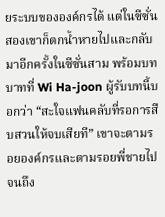ยระบบขององค์กรได้ แต่ในซีซั่นสองเขาก็ตกน้ำหายไปและกลับมาอีกครั้งในซีซั่นสาม พร้อมบทบาทที่ Wi Ha-joon ผู้รับบทนี้บอกว่า “สะใจแฟนคลับที่รอการสืบสวนให้จบเสียที” เขาจะตามรอยองค์กรและตามรอยพี่ชายไปจนถึง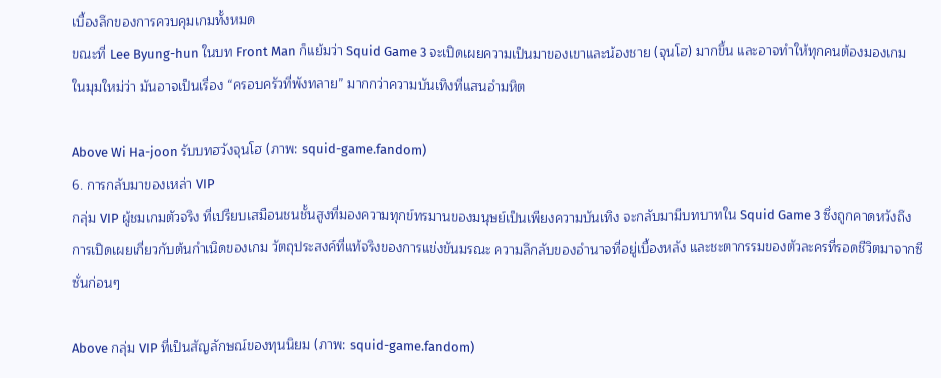เบื้องลึกของการควบคุมเกมทั้งหมด
ขณะที่ Lee Byung-hun ในบท Front Man ก็แย้มว่า Squid Game 3 จะเปิดเผยความเป็นมาของเขาและน้องชาย (จุนโฮ) มากขึ้น และอาจทำให้ทุกคนต้องมองเกมในมุมใหม่ว่า มันอาจเป็นเรื่อง “ครอบครัวที่พังทลาย” มากกว่าความบันเทิงที่แสนอำมหิต

Above Wi Ha-joon รับบทฮวังจุนโฮ (ภาพ: squid-game.fandom)
6. การกลับมาของเหล่า VIP
กลุ่ม VIP ผู้ชมเกมตัวจริง ที่เปรียบเสมือนชนชั้นสูงที่มองความทุกข์ทรมานของมนุษย์เป็นเพียงความบันเทิง จะกลับมามีบทบาทใน Squid Game 3 ซึ่งถูกคาดหวังถึงการเปิดเผยเกี่ยวกับต้นกำเนิดของเกม วัตถุประสงค์ที่แท้จริงของการแข่งขันมรณะ ความลึกลับของอำนาจที่อยู่เบื้องหลัง และชะตากรรมของตัวละครที่รอดชีวิตมาจากซีซั่นก่อนๆ

Above กลุ่ม VIP ที่เป็นสัญลักษณ์ของทุนนิยม (ภาพ: squid-game.fandom)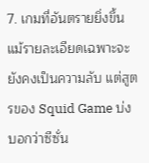7. เกมที่อันตรายยิ่งขึ้น
แม้รายละเอียดเฉพาะจะยังคงเป็นความลับ แต่สูตรของ Squid Game บ่งบอกว่าซีซั่น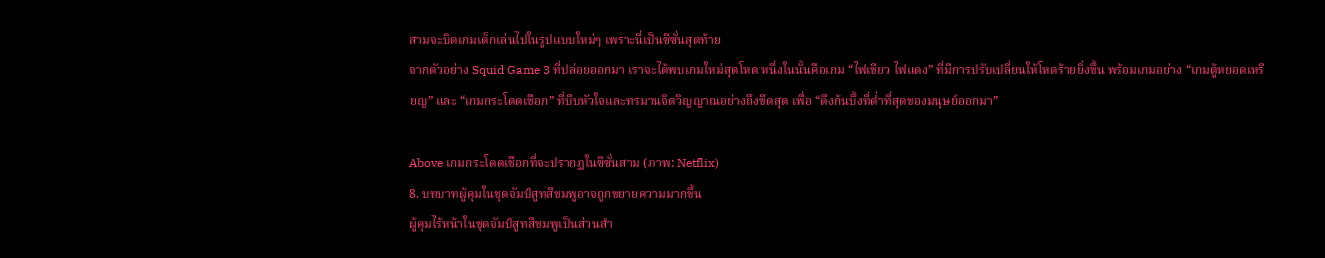สามจะบิดเกมเด็กเล่นไปในรูปแบบใหม่ๆ เพราะนี่เป็นซีซั่นสุดท้าย
จากตัวอย่าง Squid Game 3 ที่ปล่อยออกมา เราจะได้พบเกมใหม่สุดโหด หนึ่งในนั้นคือเกม “ไฟเขียว ไฟแดง” ที่มีการปรับเปลี่ยนให้โหดร้ายยิ่งขึ้น พร้อมเกมอย่าง “เกมตู้หยอดเหรียญ” และ “เกมกระโดดเชือก” ที่บีบหัวใจและทรมานจิตวิญญาณอย่างถึงขีดสุด เพื่อ “ดึงก้นบึ้งที่ต่ำที่สุดของมนุษย์ออกมา”

Above เกมกระโดดเชือกที่จะปรากฏในซีซั่นสาม (ภาพ: Netflix)
8. บทบาทผู้คุมในชุดจัมป์สูทสีชมพูอาจถูกขยายความมากขึ้น
ผู้คุมไร้หน้าในชุดจัมป์สูทสีชมพูเป็นส่วนสำ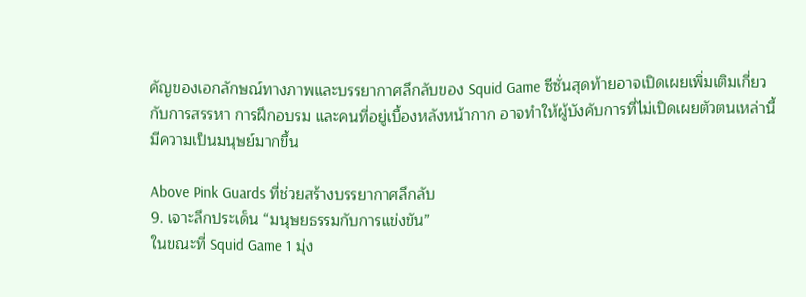คัญของเอกลักษณ์ทางภาพและบรรยากาศลึกลับของ Squid Game ซีซั่นสุดท้ายอาจเปิดเผยเพิ่มเติมเกี่ยวกับการสรรหา การฝึกอบรม และคนที่อยู่เบื้องหลังหน้ากาก อาจทำให้ผู้บังคับการที่ไม่เปิดเผยตัวตนเหล่านี้มีความเป็นมนุษย์มากขึ้น

Above Pink Guards ที่ช่วยสร้างบรรยากาศลึกลับ
9. เจาะลึกประเด็น “มนุษยธรรมกับการแข่งขัน”
ในขณะที่ Squid Game 1 มุ่ง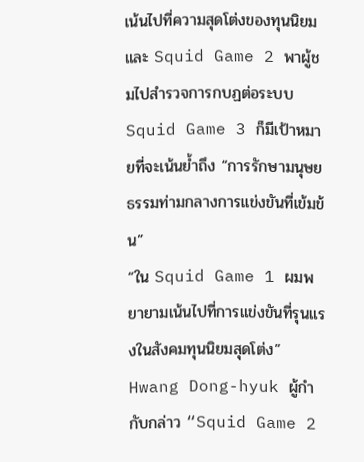เน้นไปที่ความสุดโต่งของทุนนิยม และ Squid Game 2 พาผู้ชมไปสำรวจการกบฏต่อระบบ Squid Game 3 ก็มีเป้าหมายที่จะเน้นย้ำถึง “การรักษามนุษยธรรมท่ามกลางการแข่งขันที่เข้มข้น”
“ใน Squid Game 1 ผมพยายามเน้นไปที่การแข่งขันที่รุนแรงในสังคมทุนนิยมสุดโต่ง” Hwang Dong-hyuk ผู้กำกับกล่าว “Squid Game 2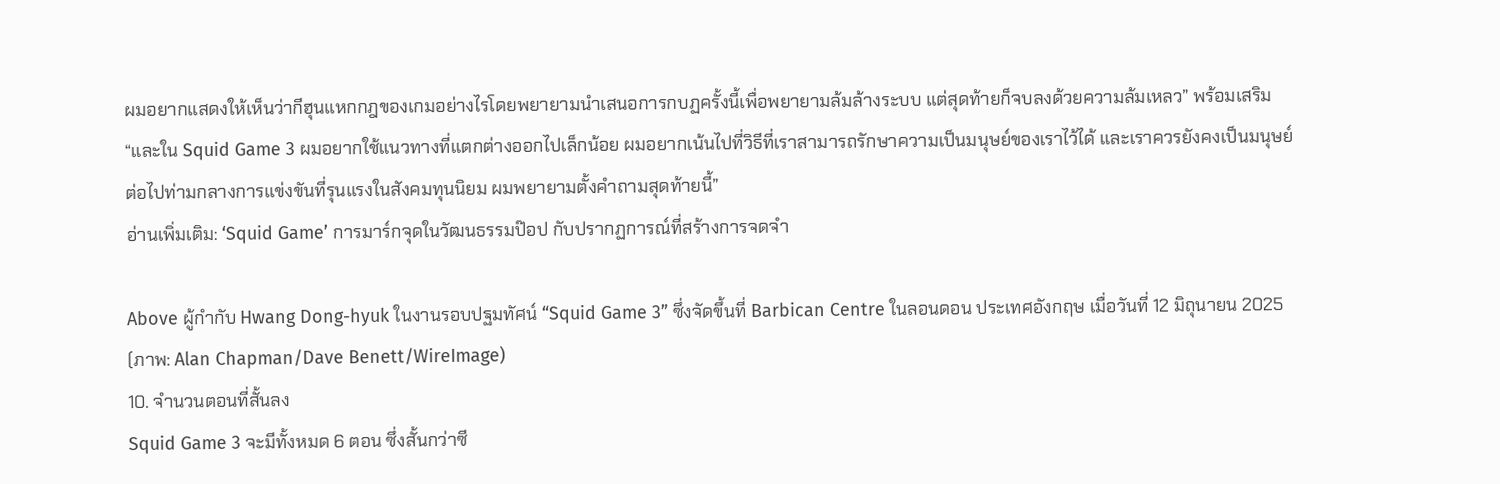ผมอยากแสดงให้เห็นว่ากีฮุนแหกกฎของเกมอย่างไรโดยพยายามนำเสนอการกบฏครั้งนี้เพื่อพยายามล้มล้างระบบ แต่สุดท้ายก็จบลงด้วยความล้มเหลว” พร้อมเสริม “และใน Squid Game 3 ผมอยากใช้แนวทางที่แตกต่างออกไปเล็กน้อย ผมอยากเน้นไปที่วิธีที่เราสามารถรักษาความเป็นมนุษย์ของเราไว้ได้ และเราควรยังคงเป็นมนุษย์ต่อไปท่ามกลางการแข่งขันที่รุนแรงในสังคมทุนนิยม ผมพยายามตั้งคำถามสุดท้ายนี้”
อ่านเพิ่มเติม: ‘Squid Game’ การมาร์กจุดในวัฒนธรรมป๊อป กับปรากฏการณ์ที่สร้างการจดจำ

Above ผู้กำกับ Hwang Dong-hyuk ในงานรอบปฐมทัศน์ “Squid Game 3” ซึ่งจัดขึ้นที่ Barbican Centre ในลอนดอน ประเทศอังกฤษ เมื่อวันที่ 12 มิถุนายน 2025 (ภาพ: Alan Chapman/Dave Benett/WireImage)
10. จำนวนตอนที่สั้นลง
Squid Game 3 จะมีทั้งหมด 6 ตอน ซึ่งสั้นกว่าซี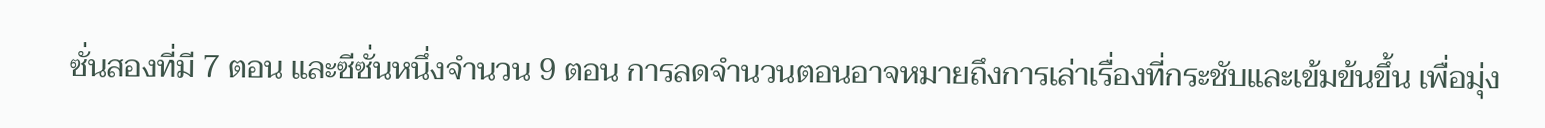ซั่นสองที่มี 7 ตอน และซีซั่นหนึ่งจำนวน 9 ตอน การลดจำนวนตอนอาจหมายถึงการเล่าเรื่องที่กระชับและเข้มข้นขึ้น เพื่อมุ่ง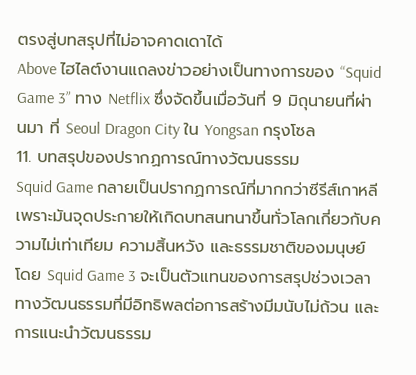ตรงสู่บทสรุปที่ไม่อาจคาดเดาได้
Above ไฮไลต์งานแถลงข่าวอย่างเป็นทางการของ “Squid Game 3” ทาง Netflix ซึ่งจัดขึ้นเมื่อวันที่ 9 มิถุนายนที่ผ่านมา ที่ Seoul Dragon City ใน Yongsan กรุงโซล
11. บทสรุปของปรากฏการณ์ทางวัฒนธรรม
Squid Game กลายเป็นปรากฏการณ์ที่มากกว่าซีรีส์เกาหลี เพราะมันจุดประกายให้เกิดบทสนทนาขึ้นทั่วโลกเกี่ยวกับความไม่เท่าเทียม ความสิ้นหวัง และธรรมชาติของมนุษย์ โดย Squid Game 3 จะเป็นตัวแทนของการสรุปช่วงเวลาทางวัฒนธรรมที่มีอิทธิพลต่อการสร้างมีมนับไม่ถ้วน และการแนะนำวัฒนธรรม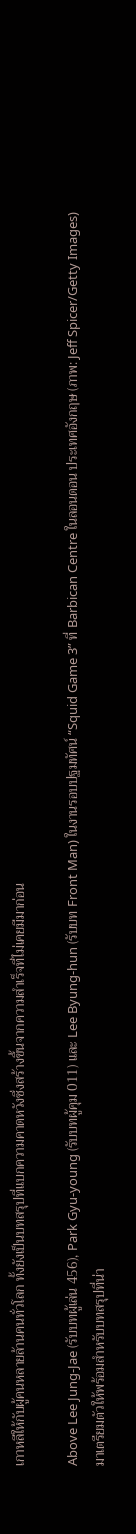เกาหลีให้กับผู้คนหลายล้านคนทั่วโลก ทั้งยังเป็นบทสรุปที่แบกความคาดหวังซึ่งสร้างขึ้นจากความสำเร็จที่ไม่เคยมีมาก่อน

Above Lee Jung-Jae (รับบทผู้เล่น 456), Park Gyu-young (รับบทผู้คุม 011) และ Lee Byung-hun (รับบท Front Man) ในงานรอบปฐมทัศน์ “Squid Game 3” ที่ Barbican Centre ในลอนดอน ประเทศอังกฤษ (ภาพ: Jeff Spicer/Getty Images)
มาเตรียมตัวให้พร้อมสำหรับบทสรุปที่น่า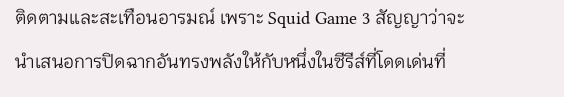ติดตามและสะเทือนอารมณ์ เพราะ Squid Game 3 สัญญาว่าจะนำเสนอการปิดฉากอันทรงพลังให้กับหนึ่งในซีรีส์ที่โดดเด่นที่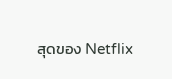สุดของ Netflix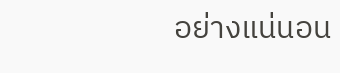อย่างแน่นอน